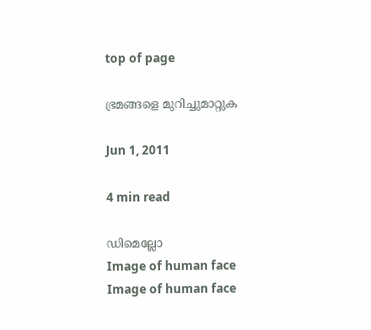top of page

ഭ്രമങ്ങളെ മുറിച്ചുമാറ്റുക

Jun 1, 2011

4 min read

ഡിമെല്ലോ
Image of human face
Image of human face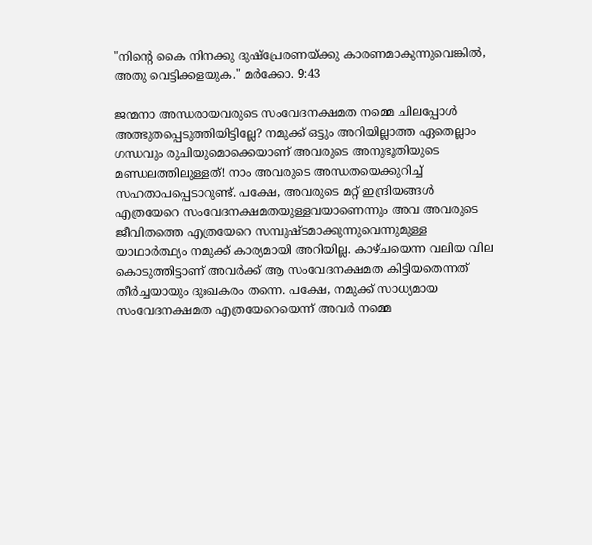"നിന്‍റെ കൈ നിനക്കു ദുഷ്പ്രേരണയ്ക്കു കാരണമാകുന്നുവെങ്കില്‍, അതു വെട്ടിക്കളയുക." മര്‍ക്കോ. 9:43

ജന്മനാ അന്ധരായവരുടെ സംവേദനക്ഷമത നമ്മെ ചിലപ്പോള്‍ അത്ഭുതപ്പെടുത്തിയിട്ടില്ലേ? നമുക്ക് ഒട്ടും അറിയില്ലാത്ത ഏതെല്ലാം ഗന്ധവും രുചിയുമൊക്കെയാണ് അവരുടെ അനുഭൂതിയുടെ മണ്ഡലത്തിലുള്ളത്! നാം അവരുടെ അന്ധതയെക്കുറിച്ച് സഹതാപപ്പെടാറുണ്ട്. പക്ഷേ, അവരുടെ മറ്റ് ഇന്ദ്രിയങ്ങള്‍ എത്രയേറെ സംവേദനക്ഷമതയുള്ളവയാണെന്നും അവ അവരുടെ ജീവിതത്തെ എത്രയേറെ സമ്പുഷ്ടമാക്കുന്നുവെന്നുമുള്ള യാഥാര്‍ത്ഥ്യം നമുക്ക് കാര്യമായി അറിയില്ല. കാഴ്ചയെന്ന വലിയ വില കൊടുത്തിട്ടാണ് അവര്‍ക്ക് ആ സംവേദനക്ഷമത കിട്ടിയതെന്നത് തീര്‍ച്ചയായും ദുഃഖകരം തന്നെ. പക്ഷേ, നമുക്ക് സാധ്യമായ സംവേദനക്ഷമത എത്രയേറെയെന്ന് അവര്‍ നമ്മെ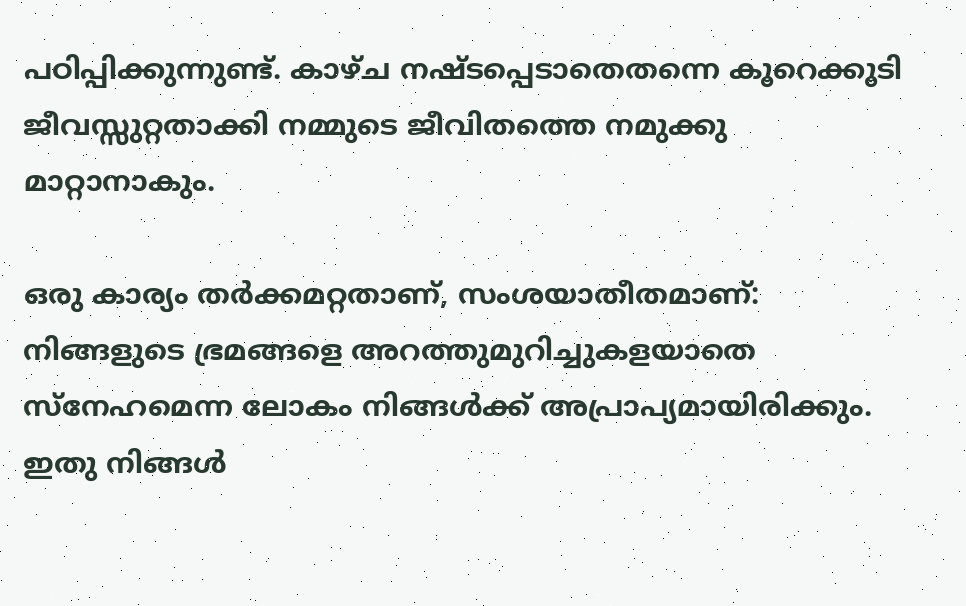പഠിപ്പിക്കുന്നുണ്ട്. കാഴ്ച നഷ്ടപ്പെടാതെതന്നെ കൂറെക്കൂടി ജീവസ്സുറ്റതാക്കി നമ്മുടെ ജീവിതത്തെ നമുക്കു മാറ്റാനാകും.

ഒരു കാര്യം തര്‍ക്കമറ്റതാണ്, സംശയാതീതമാണ്: നിങ്ങളുടെ ഭ്രമങ്ങളെ അറത്തുമുറിച്ചുകളയാതെ സ്നേഹമെന്ന ലോകം നിങ്ങള്‍ക്ക് അപ്രാപ്യമായിരിക്കും. ഇതു നിങ്ങള്‍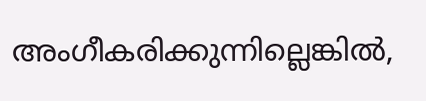അംഗീകരിക്കുന്നില്ലെങ്കില്‍,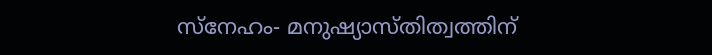സ്നേഹം- മനുഷ്യാസ്തിത്വത്തിന്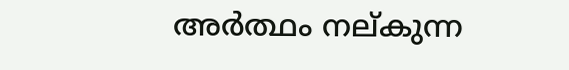അര്‍ത്ഥം നല്കുന്ന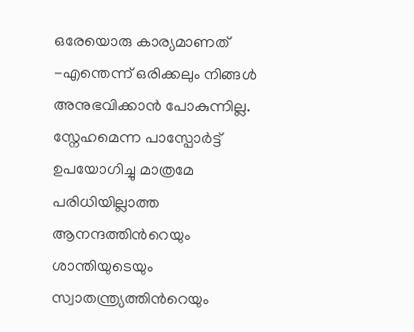ഒരേയൊരു കാര്യമാണത് -എന്തെന്ന് ഒരിക്കലും നിങ്ങള്‍ അനുഭവിക്കാന്‍ പോകുന്നില്ല. സ്നേഹമെന്ന പാസ്പോര്‍ട്ട് ഉപയോഗിച്ചു മാത്രമേ പരിധിയില്ലാത്ത ആനന്ദത്തിന്‍റെയും ശാന്തിയുടെയും സ്വാതന്ത്ര്യത്തിന്‍റെയും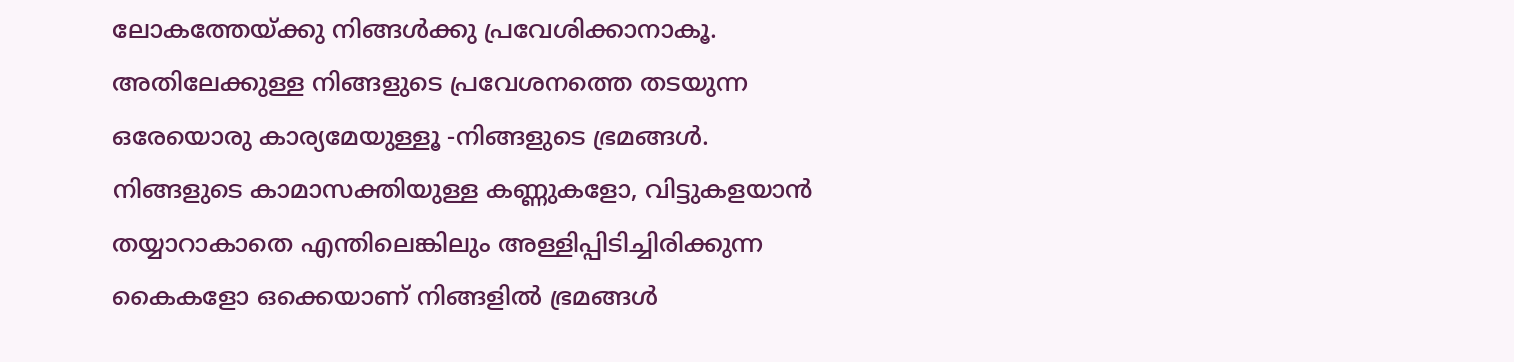ലോകത്തേയ്ക്കു നിങ്ങള്‍ക്കു പ്രവേശിക്കാനാകൂ. അതിലേക്കുള്ള നിങ്ങളുടെ പ്രവേശനത്തെ തടയുന്ന ഒരേയൊരു കാര്യമേയുള്ളൂ -നിങ്ങളുടെ ഭ്രമങ്ങള്‍. നിങ്ങളുടെ കാമാസക്തിയുള്ള കണ്ണുകളോ, വിട്ടുകളയാന്‍ തയ്യാറാകാതെ എന്തിലെങ്കിലും അള്ളിപ്പിടിച്ചിരിക്കുന്ന കൈകളോ ഒക്കെയാണ് നിങ്ങളില്‍ ഭ്രമങ്ങള്‍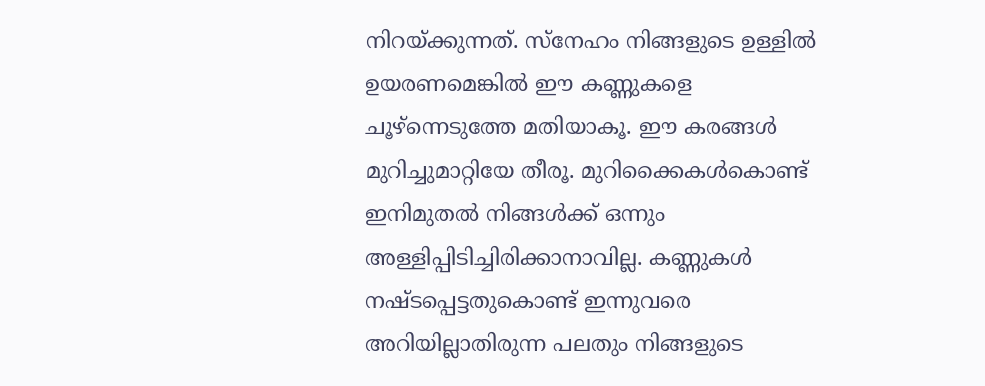നിറയ്ക്കുന്നത്. സ്നേഹം നിങ്ങളുടെ ഉള്ളില്‍ ഉയരണമെങ്കില്‍ ഈ കണ്ണുകളെ ചൂഴ്ന്നെടുത്തേ മതിയാകൂ. ഈ കരങ്ങള്‍ മുറിച്ചുമാറ്റിയേ തീരൂ. മുറിക്കൈകള്‍കൊണ്ട് ഇനിമുതല്‍ നിങ്ങള്‍ക്ക് ഒന്നും അള്ളിപ്പിടിച്ചിരിക്കാനാവില്ല. കണ്ണുകള്‍ നഷ്ടപ്പെട്ടതുകൊണ്ട് ഇന്നുവരെ അറിയില്ലാതിരുന്ന പലതും നിങ്ങളുടെ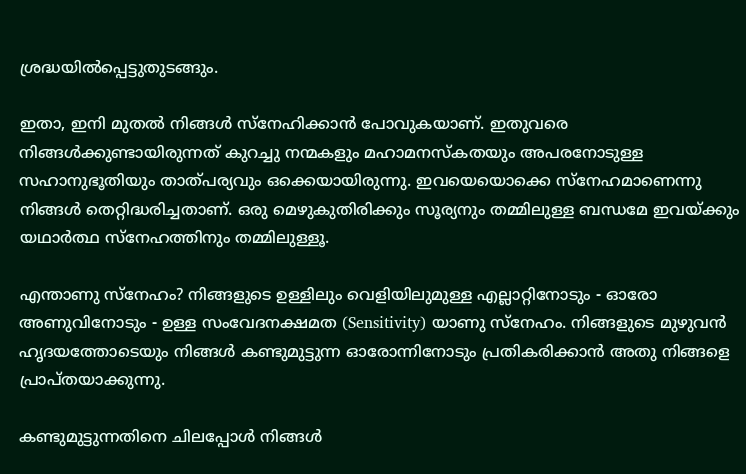ശ്രദ്ധയില്‍പ്പെട്ടുതുടങ്ങും.

ഇതാ, ഇനി മുതല്‍ നിങ്ങള്‍ സ്നേഹിക്കാന്‍ പോവുകയാണ്. ഇതുവരെ നിങ്ങള്‍ക്കുണ്ടായിരുന്നത് കുറച്ചു നന്മകളും മഹാമനസ്കതയും അപരനോടുള്ള സഹാനുഭൂതിയും താത്പര്യവും ഒക്കെയായിരുന്നു. ഇവയെയൊക്കെ സ്നേഹമാണെന്നു നിങ്ങള്‍ തെറ്റിദ്ധരിച്ചതാണ്. ഒരു മെഴുകുതിരിക്കും സൂര്യനും തമ്മിലുള്ള ബന്ധമേ ഇവയ്ക്കും യഥാര്‍ത്ഥ സ്നേഹത്തിനും തമ്മിലുള്ളൂ.

എന്താണു സ്നേഹം? നിങ്ങളുടെ ഉള്ളിലും വെളിയിലുമുള്ള എല്ലാറ്റിനോടും - ഓരോ അണുവിനോടും - ഉള്ള സംവേദനക്ഷമത (Sensitivity) യാണു സ്നേഹം. നിങ്ങളുടെ മുഴുവന്‍ ഹൃദയത്തോടെയും നിങ്ങള്‍ കണ്ടുമുട്ടുന്ന ഓരോന്നിനോടും പ്രതികരിക്കാന്‍ അതു നിങ്ങളെ പ്രാപ്തയാക്കുന്നു.

കണ്ടുമുട്ടുന്നതിനെ ചിലപ്പോള്‍ നിങ്ങള്‍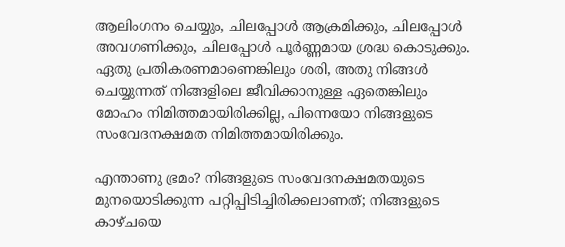ആലിംഗനം ചെയ്യും, ചിലപ്പോള്‍ ആക്രമിക്കും, ചിലപ്പോള്‍ അവഗണിക്കും, ചിലപ്പോള്‍ പൂര്‍ണ്ണമായ ശ്രദ്ധ കൊടുക്കും. ഏതു പ്രതികരണമാണെങ്കിലും ശരി, അതു നിങ്ങള്‍ ചെയ്യുന്നത് നിങ്ങളിലെ ജീവിക്കാനുള്ള ഏതെങ്കിലും മോഹം നിമിത്തമായിരിക്കില്ല, പിന്നെയോ നിങ്ങളുടെ സംവേദനക്ഷമത നിമിത്തമായിരിക്കും.

എന്താണു ഭ്രമം? നിങ്ങളുടെ സംവേദനക്ഷമതയുടെ മുനയൊടിക്കുന്ന പറ്റിപ്പിടിച്ചിരിക്കലാണത്; നിങ്ങളുടെ കാഴ്ചയെ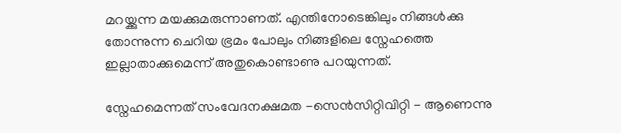മറയ്ക്കുന്ന മയക്കുമരുന്നാണത്. എന്തിനോടെങ്കിലും നിങ്ങള്‍ക്കു തോന്നുന്ന ചെറിയ ഭ്രമം പോലും നിങ്ങളിലെ സ്നേഹത്തെ ഇല്ലാതാക്കുമെന്ന് അതുകൊണ്ടാണു പറയുന്നത്.

സ്നേഹമെന്നത് സംവേദനക്ഷമത -സെന്‍സിറ്റിവിറ്റി - ആണെന്നു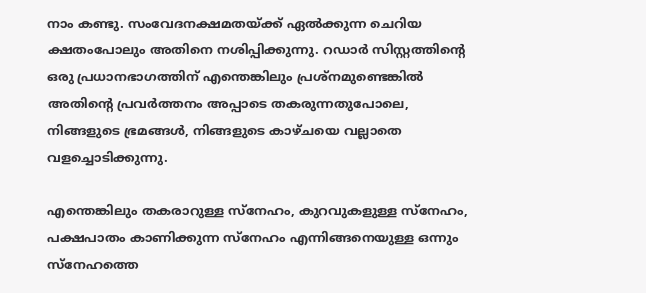നാം കണ്ടു. സംവേദനക്ഷമതയ്ക്ക് ഏല്‍ക്കുന്ന ചെറിയ ക്ഷതംപോലും അതിനെ നശിപ്പിക്കുന്നു. റഡാര്‍ സിസ്റ്റത്തിന്‍റെ ഒരു പ്രധാനഭാഗത്തിന് എന്തെങ്കിലും പ്രശ്നമുണ്ടെങ്കില്‍ അതിന്‍റെ പ്രവര്‍ത്തനം അപ്പാടെ തകരുന്നതുപോലെ, നിങ്ങളുടെ ഭ്രമങ്ങള്‍, നിങ്ങളുടെ കാഴ്ചയെ വല്ലാതെ വളച്ചൊടിക്കുന്നു.

എന്തെങ്കിലും തകരാറുള്ള സ്നേഹം, കുറവുകളുള്ള സ്നേഹം, പക്ഷപാതം കാണിക്കുന്ന സ്നേഹം എന്നിങ്ങനെയുള്ള ഒന്നും സ്നേഹത്തെ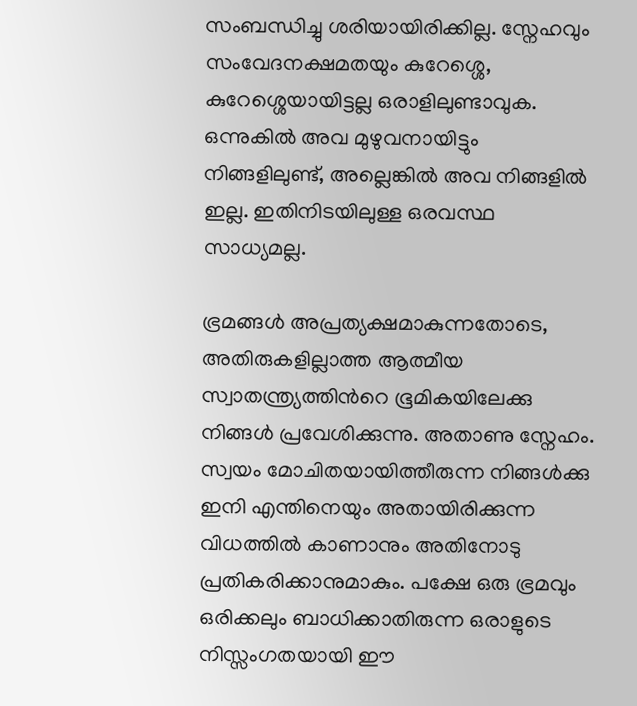സംബന്ധിച്ചു ശരിയായിരിക്കില്ല. സ്നേഹവും സംവേദനക്ഷമതയും കുറേശ്ശെ, കുറേശ്ശെയായിട്ടല്ല ഒരാളിലുണ്ടാവുക. ഒന്നുകില്‍ അവ മുഴുവനായിട്ടും നിങ്ങളിലുണ്ട്, അല്ലെങ്കില്‍ അവ നിങ്ങളില്‍ ഇല്ല. ഇതിനിടയിലുള്ള ഒരവസ്ഥ സാധ്യമല്ല.

ഭ്രമങ്ങള്‍ അപ്രത്യക്ഷമാകുന്നതോടെ, അതിരുകളില്ലാത്ത ആത്മീയ സ്വാതന്ത്ര്യത്തിന്‍റെ ഭൂമികയിലേക്കു നിങ്ങള്‍ പ്രവേശിക്കുന്നു. അതാണു സ്നേഹം. സ്വയം മോചിതയായിത്തീരുന്ന നിങ്ങള്‍ക്കു ഇനി എന്തിനെയും അതായിരിക്കുന്ന വിധത്തില്‍ കാണാനും അതിനോടു പ്രതികരിക്കാനുമാകും. പക്ഷേ ഒരു ഭ്രമവും ഒരിക്കലും ബാധിക്കാതിരുന്ന ഒരാളുടെ നിസ്സംഗതയായി ഈ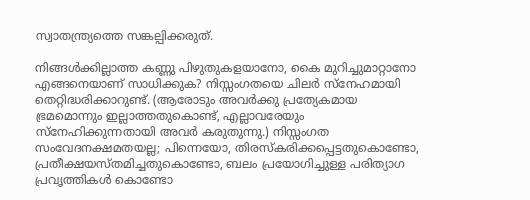സ്വാതന്ത്ര്യത്തെ സങ്കല്പിക്കരുത്.

നിങ്ങള്‍ക്കില്ലാത്ത കണ്ണു പിഴുതുകളയാനോ, കൈ മുറിച്ചുമാറ്റാനോ എങ്ങനെയാണ് സാധിക്കുക? നിസ്സംഗതയെ ചിലര്‍ സ്നേഹമായി തെറ്റിദ്ധരിക്കാറുണ്ട്. (ആരോടും അവര്‍ക്കു പ്രത്യേകമായ ഭ്രമമൊന്നും ഇല്ലാത്തതുകൊണ്ട്, എല്ലാവരേയും സ്നേഹിക്കുന്നതായി അവര്‍ കരുതുന്നു.) നിസ്സംഗത സംവേദനക്ഷമതയല്ല; പിന്നെയോ, തിരസ്കരിക്കപ്പെട്ടതുകൊണ്ടോ, പ്രതീക്ഷയസ്തമിച്ചതുകൊണ്ടോ, ബലം പ്രയോഗിച്ചുള്ള പരിത്യാഗ പ്രവൃത്തികള്‍ കൊണ്ടോ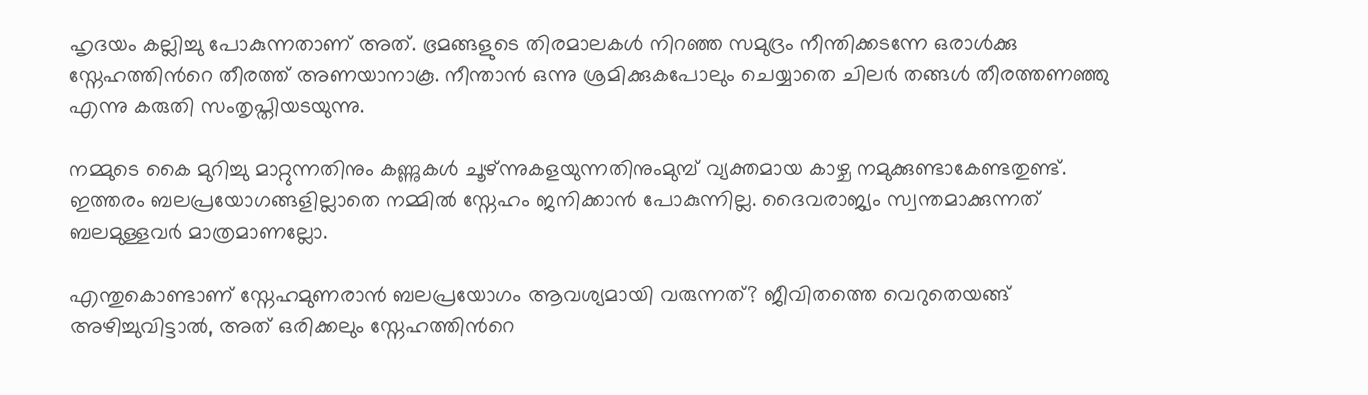ഹൃദയം കല്ലിച്ചു പോകുന്നതാണ് അത്. ഭ്രമങ്ങളുടെ തിരമാലകള്‍ നിറഞ്ഞ സമുദ്രം നീന്തിക്കടന്നേ ഒരാള്‍ക്കു സ്നേഹത്തിന്‍റെ തീരത്ത് അണയാനാകൂ. നീന്താന്‍ ഒന്നു ശ്രമിക്കുകപോലും ചെയ്യാതെ ചിലര്‍ തങ്ങള്‍ തീരത്തണഞ്ഞു എന്നു കരുതി സംതൃപ്തിയടയുന്നു.

നമ്മുടെ കൈ മുറിച്ചു മാറ്റുന്നതിനും കണ്ണുകള്‍ ചൂഴ്ന്നുകളയുന്നതിനുംമുമ്പ് വ്യക്തമായ കാഴ്ച നമുക്കുണ്ടാകേണ്ടതുണ്ട്. ഇത്തരം ബലപ്രയോഗങ്ങളില്ലാതെ നമ്മില്‍ സ്നേഹം ജനിക്കാന്‍ പോകുന്നില്ല. ദൈവരാജ്യം സ്വന്തമാക്കുന്നത് ബലമുള്ളവര്‍ മാത്രമാണല്ലോ.

എന്തുകൊണ്ടാണ് സ്നേഹമുണരാന്‍ ബലപ്രയോഗം ആവശ്യമായി വരുന്നത്? ജീവിതത്തെ വെറുതെയങ്ങ് അഴിച്ചുവിട്ടാല്‍, അത് ഒരിക്കലും സ്നേഹത്തിന്‍റെ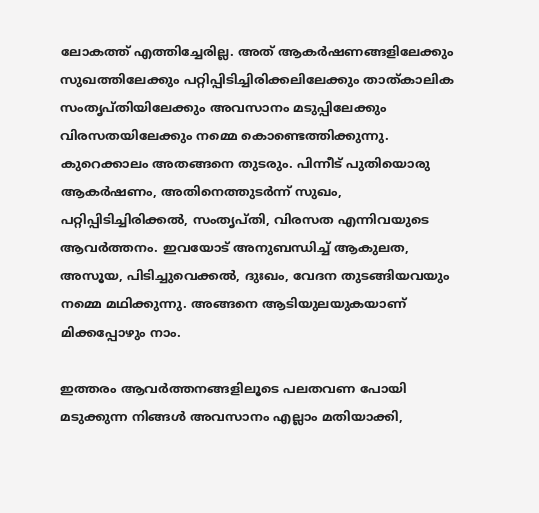ലോകത്ത് എത്തിച്ചേരില്ല. അത് ആകര്‍ഷണങ്ങളിലേക്കും സുഖത്തിലേക്കും പറ്റിപ്പിടിച്ചിരിക്കലിലേക്കും താത്കാലിക സംതൃപ്തിയിലേക്കും അവസാനം മടുപ്പിലേക്കും വിരസതയിലേക്കും നമ്മെ കൊണ്ടെത്തിക്കുന്നു. കുറെക്കാലം അതങ്ങനെ തുടരും. പിന്നീട് പുതിയൊരു ആകര്‍ഷണം, അതിനെത്തുടര്‍ന്ന് സുഖം, പറ്റിപ്പിടിച്ചിരിക്കല്‍, സംതൃപ്തി, വിരസത എന്നിവയുടെ ആവര്‍ത്തനം. ഇവയോട് അനുബന്ധിച്ച് ആകുലത, അസൂയ, പിടിച്ചുവെക്കല്‍, ദുഃഖം, വേദന തുടങ്ങിയവയും നമ്മെ മഥിക്കുന്നു. അങ്ങനെ ആടിയുലയുകയാണ് മിക്കപ്പോഴും നാം.

ഇത്തരം ആവര്‍ത്തനങ്ങളിലൂടെ പലതവണ പോയി മടുക്കുന്ന നിങ്ങള്‍ അവസാനം എല്ലാം മതിയാക്കി,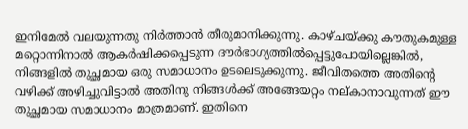ഇനിമേല്‍ വലയുന്നതു നിര്‍ത്താന്‍ തീരുമാനിക്കുന്നു. കാഴ്ചയ്ക്കു കൗതുകമുള്ള മറ്റൊന്നിനാല്‍ ആകര്‍ഷിക്കപ്പെടുന്ന ദൗര്‍ഭാഗ്യത്തില്‍പ്പെട്ടുപോയില്ലെങ്കില്‍, നിങ്ങളില്‍ തുച്ഛമായ ഒരു സമാധാനം ഉടലെടുക്കുന്നു. ജീവിതത്തെ അതിന്‍റെ വഴിക്ക് അഴിച്ചുവിട്ടാല്‍ അതിനു നിങ്ങള്‍ക്ക് അങ്ങേയറ്റം നല്കാനാവുന്നത് ഈ തുച്ഛമായ സമാധാനം മാത്രമാണ്. ഇതിനെ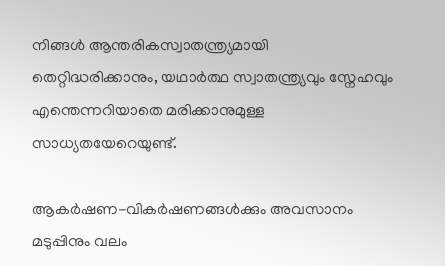നിങ്ങള്‍ ആന്തരികസ്വാതന്ത്ര്യമായി തെറ്റിദ്ധരിക്കാനും, യഥാര്‍ത്ഥ സ്വാതന്ത്ര്യവും സ്നേഹവും എന്തെന്നറിയാതെ മരിക്കാനുമുള്ള സാധ്യതയേറെയുണ്ട്.

ആകര്‍ഷണ-വികര്‍ഷണങ്ങള്‍ക്കും അവസാനം മടുപ്പിനും വലം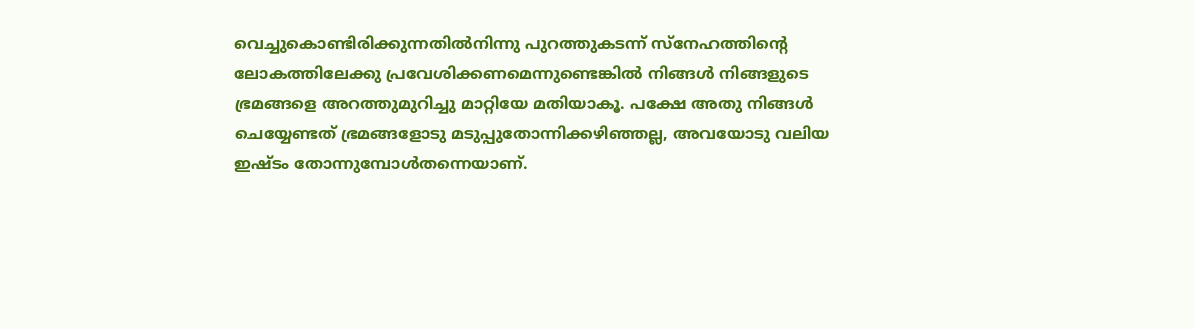വെച്ചുകൊണ്ടിരിക്കുന്നതില്‍നിന്നു പുറത്തുകടന്ന് സ്നേഹത്തിന്‍റെ ലോകത്തിലേക്കു പ്രവേശിക്കണമെന്നുണ്ടെങ്കില്‍ നിങ്ങള്‍ നിങ്ങളുടെ ഭ്രമങ്ങളെ അറത്തുമുറിച്ചു മാറ്റിയേ മതിയാകൂ. പക്ഷേ അതു നിങ്ങള്‍ ചെയ്യേണ്ടത് ഭ്രമങ്ങളോടു മടുപ്പുതോന്നിക്കഴിഞ്ഞല്ല, അവയോടു വലിയ ഇഷ്ടം തോന്നുമ്പോള്‍തന്നെയാണ്.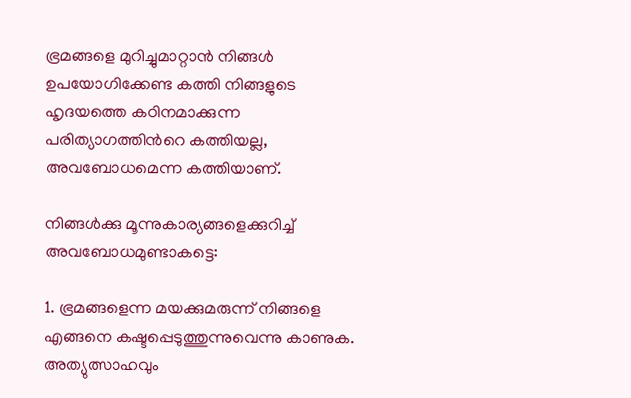ഭ്രമങ്ങളെ മുറിച്ചുമാറ്റാന്‍ നിങ്ങള്‍ ഉപയോഗിക്കേണ്ട കത്തി നിങ്ങളുടെ ഹൃദയത്തെ കഠിനമാക്കുന്ന പരിത്യാഗത്തിന്‍റെ കത്തിയല്ല, അവബോധമെന്ന കത്തിയാണ്.

നിങ്ങള്‍ക്കു മൂന്നുകാര്യങ്ങളെക്കുറിച്ച് അവബോധമുണ്ടാകട്ടെ:

1. ഭ്രമങ്ങളെന്ന മയക്കുമരുന്ന് നിങ്ങളെ എങ്ങനെ കഷ്ടപ്പെടുത്തുന്നുവെന്നു കാണുക. അത്യുത്സാഹവും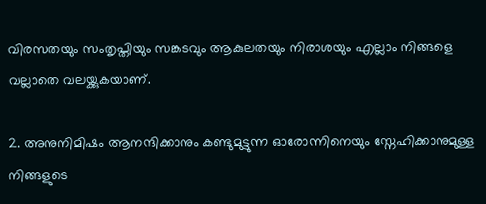വിരസതയും സംതൃപ്തിയും സങ്കടവും ആകുലതയും നിരാശയും എല്ലാം നിങ്ങളെ വല്ലാതെ വലയ്ക്കുകയാണ്.

2. അനുനിമിഷം ആനന്ദിക്കാനും കണ്ടുമുട്ടുന്ന ഓരോന്നിനെയും സ്നേഹിക്കാനുമുള്ള നിങ്ങളുടെ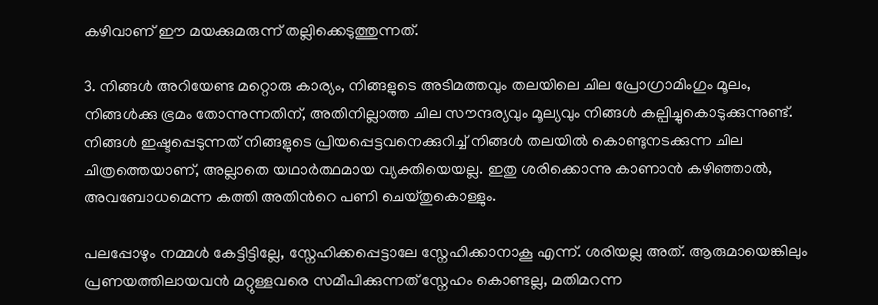കഴിവാണ് ഈ മയക്കുമരുന്ന് തല്ലിക്കെടുത്തുന്നത്.

3. നിങ്ങള്‍ അറിയേണ്ട മറ്റൊരു കാര്യം, നിങ്ങളുടെ അടിമത്തവും തലയിലെ ചില പ്രോഗ്രാമിംഗും മൂലം, നിങ്ങള്‍ക്കു ഭ്രമം തോന്നുന്നതിന്, അതിനില്ലാത്ത ചില സൗന്ദര്യവും മൂല്യവും നിങ്ങള്‍ കല്പിച്ചുകൊടുക്കുന്നുണ്ട്. നിങ്ങള്‍ ഇഷ്ടപ്പെടുന്നത് നിങ്ങളുടെ പ്രിയപ്പെട്ടവനെക്കുറിച്ച് നിങ്ങള്‍ തലയില്‍ കൊണ്ടുനടക്കുന്ന ചില ചിത്രത്തെയാണ്, അല്ലാതെ യഥാര്‍ത്ഥമായ വ്യക്തിയെയല്ല. ഇതു ശരിക്കൊന്നു കാണാന്‍ കഴിഞ്ഞാല്‍, അവബോധമെന്ന കത്തി അതിന്‍റെ പണി ചെയ്തുകൊള്ളും.

പലപ്പോഴും നമ്മള്‍ കേട്ടിട്ടില്ലേ, സ്നേഹിക്കപ്പെട്ടാലേ സ്നേഹിക്കാനാകൂ എന്ന്. ശരിയല്ല അത്. ആരുമായെങ്കിലും പ്രണയത്തിലായവന്‍ മറ്റുള്ളവരെ സമീപിക്കുന്നത് സ്നേഹം കൊണ്ടല്ല, മതിമറന്ന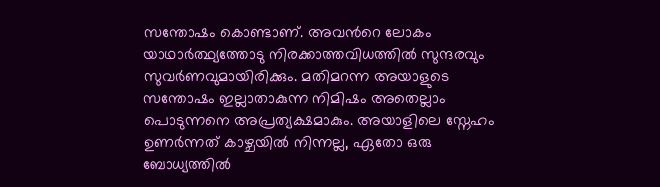സന്തോഷം കൊണ്ടാണ്. അവന്‍റെ ലോകം യാഥാര്‍ത്ഥ്യത്തോടു നിരക്കാത്തവിധത്തില്‍ സുന്ദരവും സുവര്‍ണവുമായിരിക്കും. മതിമറന്ന അയാളുടെ സന്തോഷം ഇല്ലാതാകുന്ന നിമിഷം അതെല്ലാം പൊടുന്നനെ അപ്രത്യക്ഷമാകും. അയാളിലെ സ്നേഹം ഉണര്‍ന്നത് കാഴ്ചയില്‍ നിന്നല്ല, ഏതോ ഒരു ബോധ്യത്തില്‍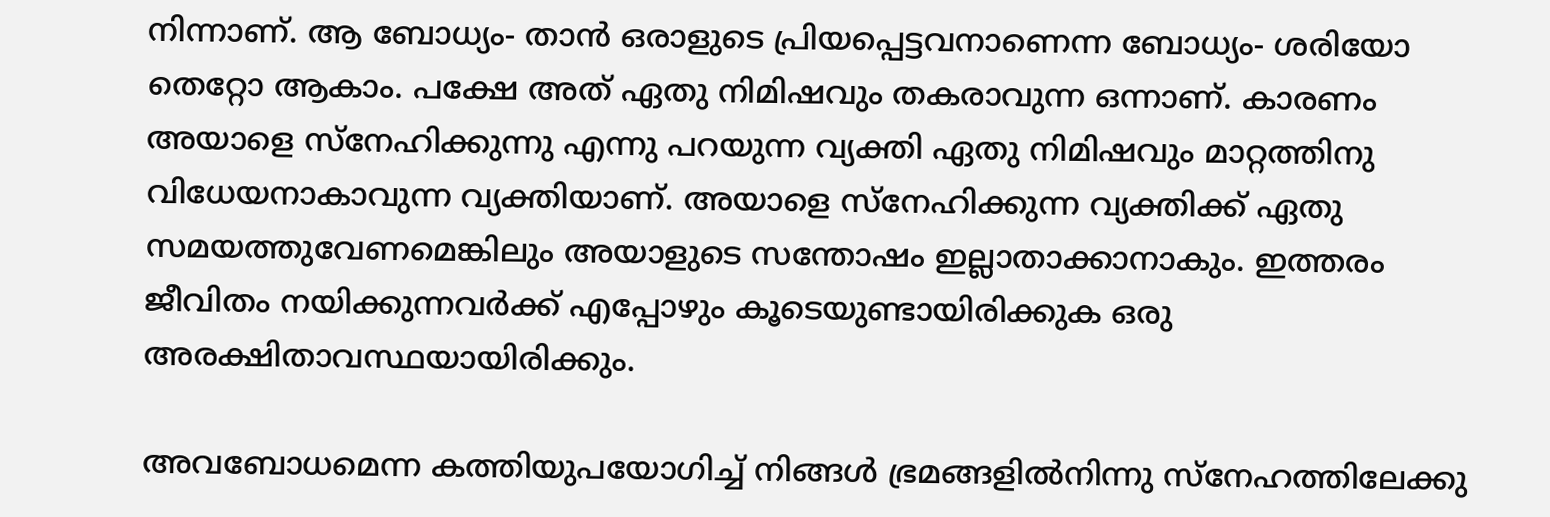നിന്നാണ്. ആ ബോധ്യം- താന്‍ ഒരാളുടെ പ്രിയപ്പെട്ടവനാണെന്ന ബോധ്യം- ശരിയോ തെറ്റോ ആകാം. പക്ഷേ അത് ഏതു നിമിഷവും തകരാവുന്ന ഒന്നാണ്. കാരണം അയാളെ സ്നേഹിക്കുന്നു എന്നു പറയുന്ന വ്യക്തി ഏതു നിമിഷവും മാറ്റത്തിനു വിധേയനാകാവുന്ന വ്യക്തിയാണ്. അയാളെ സ്നേഹിക്കുന്ന വ്യക്തിക്ക് ഏതു സമയത്തുവേണമെങ്കിലും അയാളുടെ സന്തോഷം ഇല്ലാതാക്കാനാകും. ഇത്തരം ജീവിതം നയിക്കുന്നവര്‍ക്ക് എപ്പോഴും കൂടെയുണ്ടായിരിക്കുക ഒരു അരക്ഷിതാവസ്ഥയായിരിക്കും.

അവബോധമെന്ന കത്തിയുപയോഗിച്ച് നിങ്ങള്‍ ഭ്രമങ്ങളില്‍നിന്നു സ്നേഹത്തിലേക്കു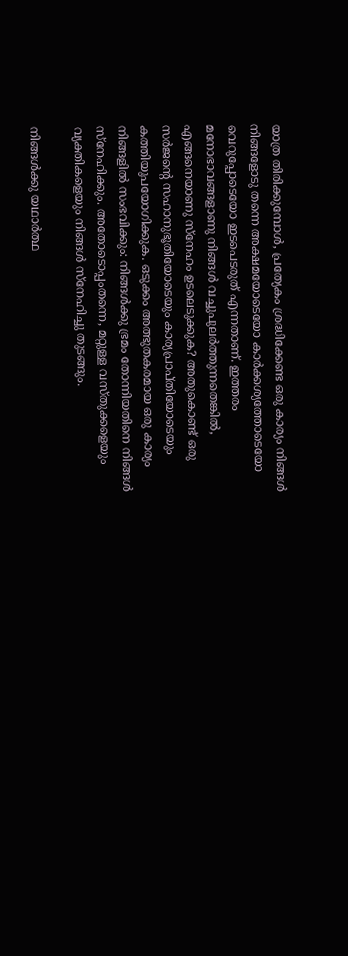യാത്ര തിരിക്കുമ്പോള്‍, പ്രത്യേകം ശ്രദ്ധിക്കേണ്ട ഒരു കാര്യം നിങ്ങള്‍ നിങ്ങളോടു തന്നെ അക്ഷമയോടെയോ കാര്‍ക്കശ്യത്തോടെയോ വെറുപ്പോടെയോ ഇടപെടരുത് എന്നതാണ്. ഇത്തരം മനോഭാവങ്ങളാണു നിങ്ങള്‍ വച്ചുപുലര്‍ത്തുന്നതെങ്കില്‍, എങ്ങനെയാണു സ്നേഹം ഉടലെടുക്കുക? അതുകൊണ്ട് ഒരു സര്‍ജന്‍റെ സഹാനുഭൂതിയോടെയും കാര്യപ്രാപ്തിയോടെയും കത്തിയുപയോഗിക്കുക. ഒടുക്കം അത്ഭുതകരമായ ഒരു കാര്യം നിങ്ങളില്‍ സംഭവിക്കും: നിങ്ങള്‍ക്കു ഭ്രമം തോന്നിയതിനെ നിങ്ങള്‍ സ്നേഹിക്കും. അതോടൊപ്പംതന്നെ, മറ്റുള്ള വസ്തുക്കളെയും വ്യക്തികളെയും നിങ്ങള്‍ സ്നേഹിച്ചു തുടങ്ങും.

നിങ്ങള്‍ക്കു യഥാര്‍ത്ഥ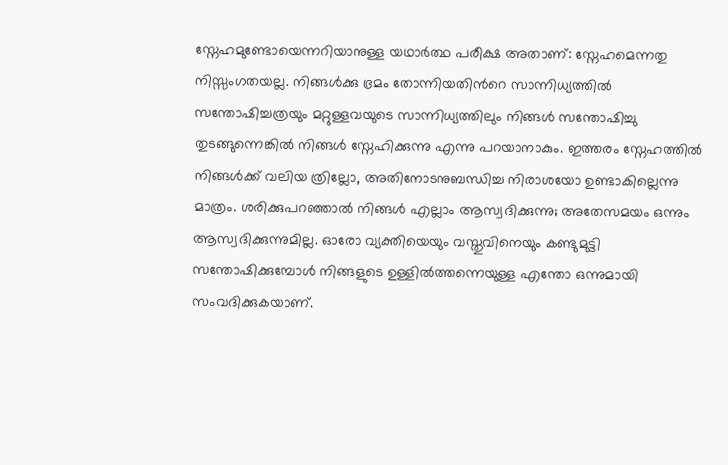സ്നേഹമുണ്ടോയെന്നറിയാനുള്ള യഥാര്‍ത്ഥ പരീക്ഷ അതാണ്: സ്നേഹമെന്നതു നിസ്സംഗതയല്ല. നിങ്ങള്‍ക്കു ഭ്രമം തോന്നിയതിന്‍റെ സാന്നിധ്യത്തില്‍ സന്തോഷിച്ചത്രയും മറ്റുള്ളവയുടെ സാന്നിധ്യത്തിലും നിങ്ങള്‍ സന്തോഷിച്ചു തുടങ്ങുന്നെങ്കില്‍ നിങ്ങള്‍ സ്നേഹിക്കുന്നു എന്നു പറയാനാകും. ഇത്തരം സ്നേഹത്തില്‍ നിങ്ങള്‍ക്ക് വലിയ ത്രില്ലോ, അതിനോടനുബന്ധിച്ച നിരാശയോ ഉണ്ടാകില്ലെന്നു മാത്രം. ശരിക്കുപറഞ്ഞാല്‍ നിങ്ങള്‍ എല്ലാം ആസ്വദിക്കുന്നു; അതേസമയം ഒന്നും ആസ്വദിക്കുന്നുമില്ല. ഓരോ വ്യക്തിയെയും വസ്തുവിനെയും കണ്ടുമുട്ടി സന്തോഷിക്കുമ്പോള്‍ നിങ്ങളുടെ ഉള്ളില്‍ത്തന്നെയുള്ള എന്തോ ഒന്നുമായി സംവദിക്കുകയാണ്.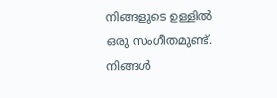നിങ്ങളുടെ ഉള്ളില്‍ ഒരു സംഗീതമുണ്ട്. നിങ്ങള്‍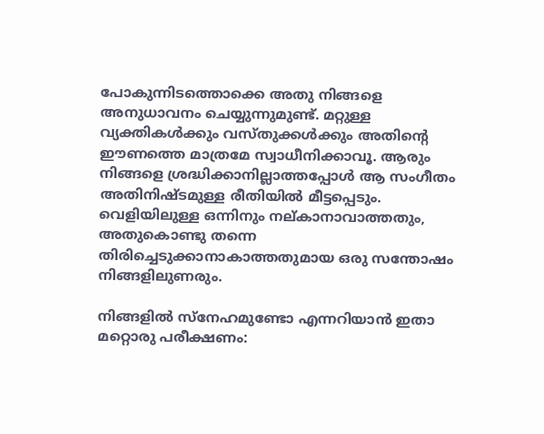പോകുന്നിടത്തൊക്കെ അതു നിങ്ങളെ അനുധാവനം ചെയ്യുന്നുമുണ്ട്. മറ്റുള്ള വ്യക്തികള്‍ക്കും വസ്തുക്കള്‍ക്കും അതിന്‍റെ ഈണത്തെ മാത്രമേ സ്വാധീനിക്കാവൂ. ആരും നിങ്ങളെ ശ്രദ്ധിക്കാനില്ലാത്തപ്പോള്‍ ആ സംഗീതം അതിനിഷ്ടമുള്ള രീതിയില്‍ മീട്ടപ്പെടും. വെളിയിലുള്ള ഒന്നിനും നല്കാനാവാത്തതും, അതുകൊണ്ടു തന്നെ തിരിച്ചെടുക്കാനാകാത്തതുമായ ഒരു സന്തോഷം നിങ്ങളിലുണരും.

നിങ്ങളില്‍ സ്നേഹമുണ്ടോ എന്നറിയാന്‍ ഇതാ മറ്റൊരു പരീക്ഷണം: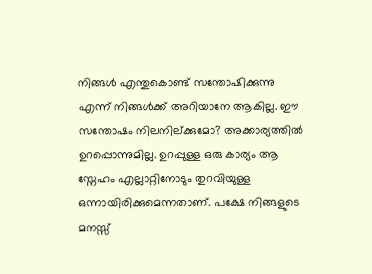നിങ്ങള്‍ എന്തുകൊണ്ട് സന്തോഷിക്കുന്നു എന്ന് നിങ്ങള്‍ക്ക് അറിയാനേ ആകില്ല. ഈ സന്തോഷം നിലനില്ക്കുമോ? അക്കാര്യത്തില്‍ ഉറപ്പൊന്നുമില്ല. ഉറപ്പുള്ള ഒരു കാര്യം ആ സ്നേഹം എല്ലാറ്റിനോടും തുറവിയുള്ള ഒന്നായിരിക്കുമെന്നതാണ്. പക്ഷേ നിങ്ങളുടെ മനസ്സ്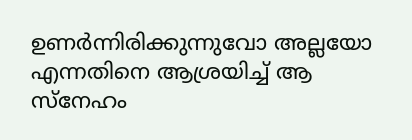ഉണര്‍ന്നിരിക്കുന്നുവോ അല്ലയോ എന്നതിനെ ആശ്രയിച്ച് ആ സ്നേഹം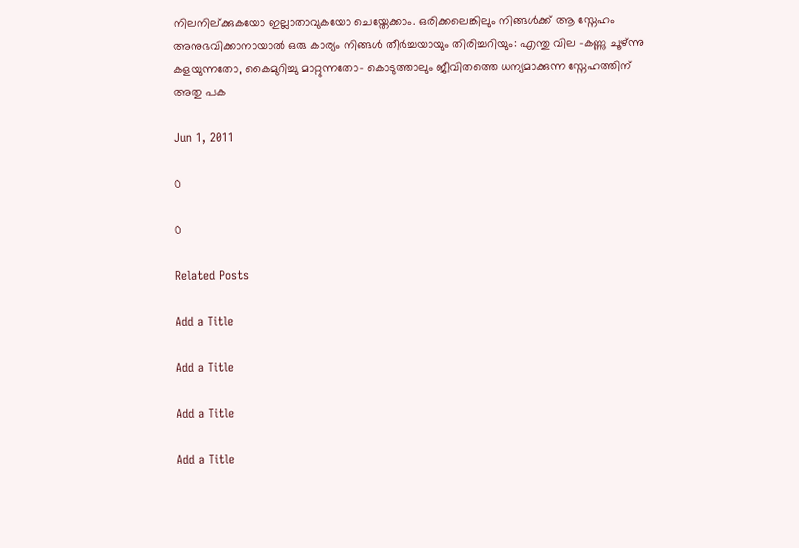നിലനില്ക്കുകയോ ഇല്ലാതാവുകയോ ചെയ്തേക്കാം. ഒരിക്കലെങ്കിലും നിങ്ങള്‍ക്ക് ആ സ്നേഹം അനുഭവിക്കാനായാല്‍ ഒരു കാര്യം നിങ്ങള്‍ തീര്‍ച്ചയായും തിരിച്ചറിയും: എന്തു വില -കണ്ണു ചൂഴ്ന്നു കളയുന്നതോ, കൈമുറിച്ചു മാറ്റുന്നതോ- കൊടുത്താലും ജീവിതത്തെ ധന്യമാക്കുന്ന സ്നേഹത്തിന് അതു പക

Jun 1, 2011

0

0

Related Posts

Add a Title

Add a Title

Add a Title

Add a Title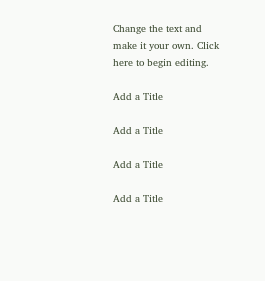Change the text and make it your own. Click here to begin editing.

Add a Title

Add a Title

Add a Title

Add a Title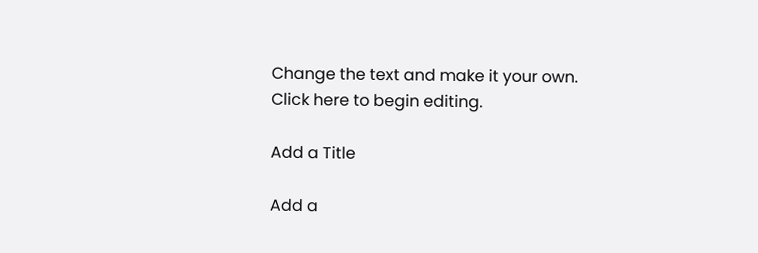Change the text and make it your own. Click here to begin editing.

Add a Title

Add a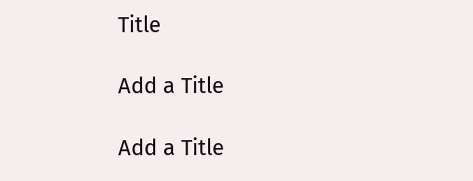Title

Add a Title

Add a Title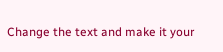Change the text and make it your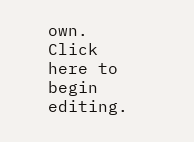own. Click here to begin editing.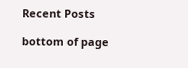Recent Posts

bottom of page